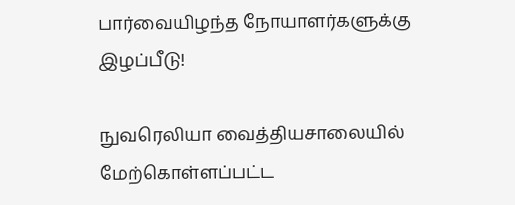பார்வையிழந்த நோயாளர்களுக்கு இழப்பீடு!

நுவரெலியா வைத்தியசாலையில் மேற்கொள்ளப்பட்ட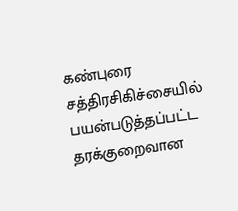கண்புரை சத்திரசிகிச்சையில் பயன்படுத்தப்பட்ட தரக்குறைவான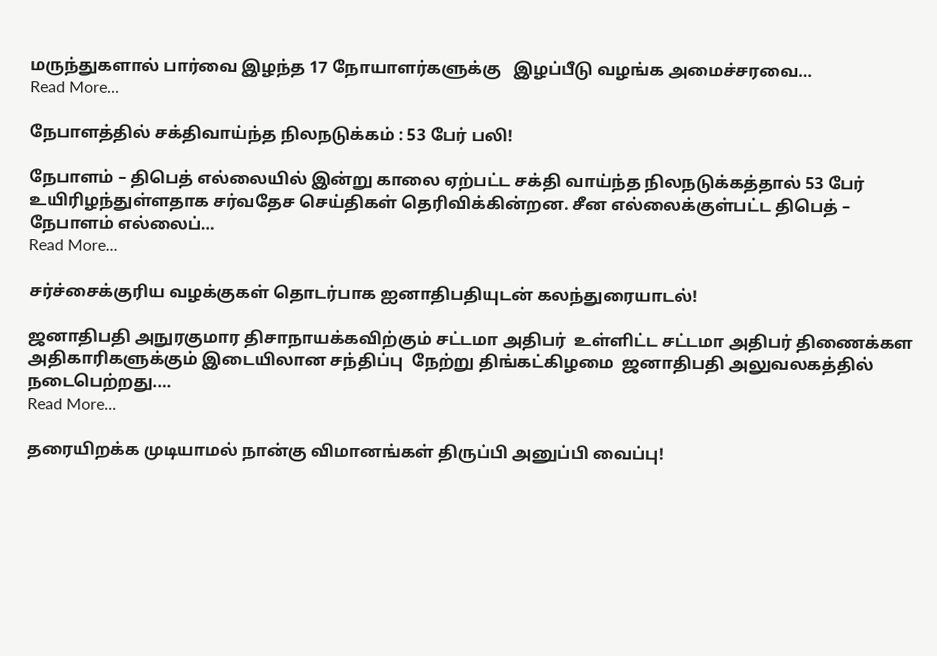மருந்துகளால் பார்வை இழந்த 17 நோயாளர்களுக்கு   இழப்பீடு வழங்க அமைச்சரவை…
Read More...

நேபாளத்தில் சக்திவாய்ந்த நிலநடுக்கம் : 53 பேர் பலி!

நேபாளம் – திபெத் எல்லையில் இன்று காலை ஏற்பட்ட சக்தி வாய்ந்த நிலநடுக்கத்தால் 53 பேர் உயிரிழந்துள்ளதாக சர்வதேச செய்திகள் தெரிவிக்கின்றன. சீன எல்லைக்குள்பட்ட திபெத் – நேபாளம் எல்லைப்…
Read More...

சர்ச்சைக்குரிய வழக்குகள் தொடர்பாக ஐனாதிபதியுடன் கலந்துரையாடல்!

ஜனாதிபதி அநுரகுமார திசாநாயக்கவிற்கும் சட்டமா அதிபர்  உள்ளிட்ட சட்டமா அதிபர் திணைக்கள அதிகாரிகளுக்கும் இடையிலான சந்திப்பு  நேற்று திங்கட்கிழமை  ஜனாதிபதி அலுவலகத்தில் நடைபெற்றது.…
Read More...

தரையிறக்க முடியாமல் நான்கு விமானங்கள் திருப்பி அனுப்பி வைப்பு!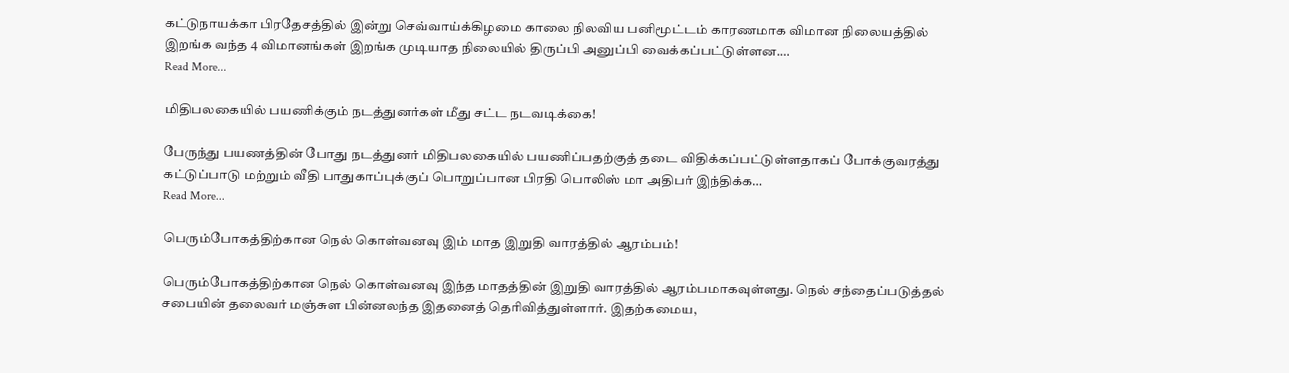கட்டுநாயக்கா பிரதேசத்தில் இன்று செவ்வாய்க்கிழமை காலை நிலவிய பனிமூட்டம் காரணமாக விமான நிலையத்தில் இறங்க வந்த 4 விமானங்கள் இறங்க முடியாத நிலையில் திருப்பி அனுப்பி வைக்கப்பட்டுள்ளன.…
Read More...

மிதிபலகையில் பயணிக்கும் நடத்துனர்கள் மீது சட்ட நடவடிக்கை!

பேருந்து பயணத்தின் போது நடத்துனர் மிதிபலகையில் பயணிப்பதற்குத் தடை விதிக்கப்பட்டுள்ளதாகப் போக்குவரத்து கட்டுப்பாடு மற்றும் வீதி பாதுகாப்புக்குப் பொறுப்பான பிரதி பொலிஸ் மா அதிபர் இந்திக்க…
Read More...

பெரும்போகத்திற்கான நெல் கொள்வனவு இம் மாத இறுதி வாரத்தில் ஆரம்பம்!

பெரும்போகத்திற்கான நெல் கொள்வனவு இந்த மாதத்தின் இறுதி வாரத்தில் ஆரம்பமாகவுள்ளது. நெல் சந்தைப்படுத்தல் சபையின் தலைவர் மஞ்சுள பின்னலந்த இதனைத் தெரிவித்துள்ளார். இதற்கமைய,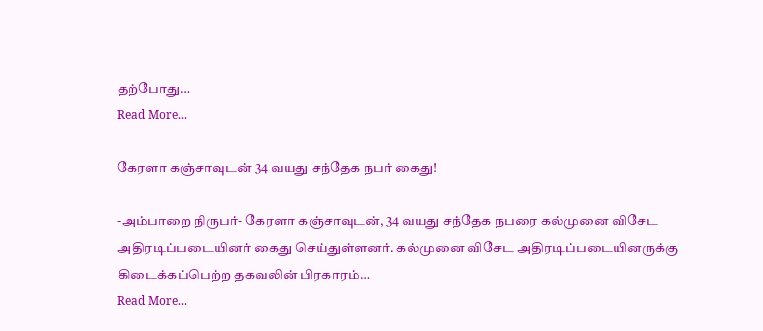தற்போது…
Read More...

கேரளா கஞ்சாவுடன் 34 வயது சந்தேக நபர் கைது!

-அம்பாறை நிருபர்- கேரளா கஞ்சாவுடன், 34 வயது சந்தேக நபரை கல்முனை விசேட அதிரடிப்படையினர் கைது செய்துள்ளனர். கல்முனை விசேட அதிரடிப்படையினருக்கு கிடைக்கப்பெற்ற தகவலின் பிரகாரம்…
Read More...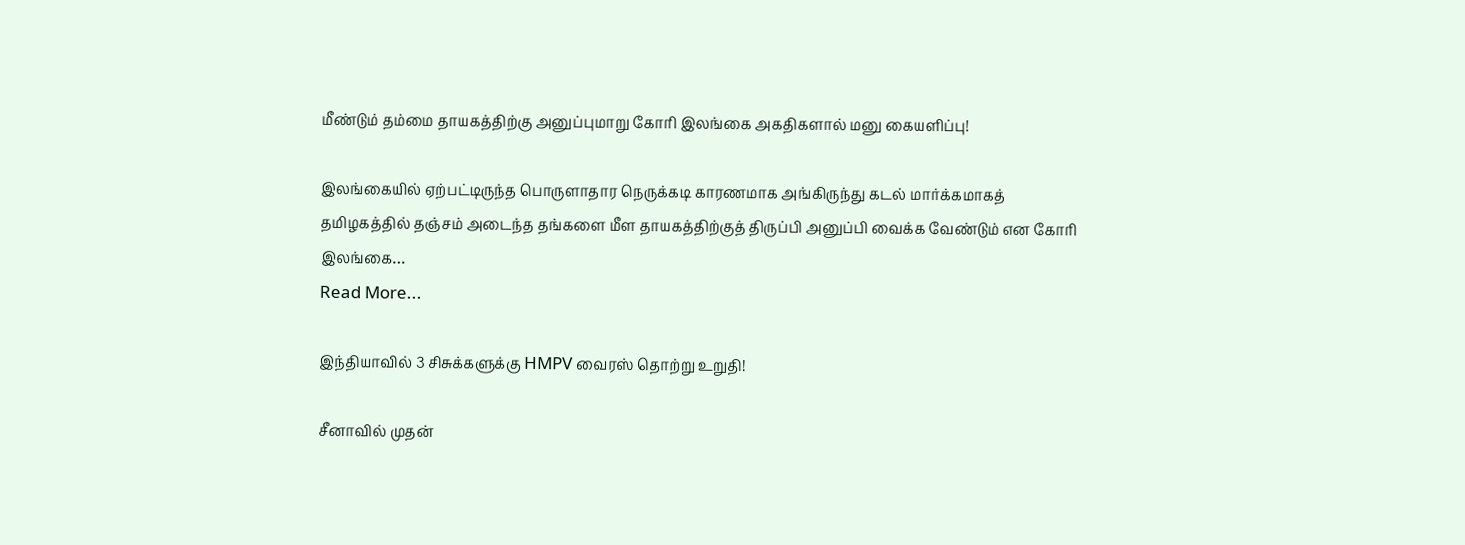மீண்டும் தம்மை தாயகத்திற்கு அனுப்புமாறு கோரி இலங்கை அகதிகளால் மனு கையளிப்பு!

இலங்கையில் ஏற்பட்டிருந்த பொருளாதார நெருக்கடி காரணமாக அங்கிருந்து கடல் மார்க்கமாகத் தமிழகத்தில் தஞ்சம் அடைந்த தங்களை மீள தாயகத்திற்குத் திருப்பி அனுப்பி வைக்க வேண்டும் என கோரி இலங்கை…
Read More...

இந்தியாவில் 3 சிசுக்களுக்கு HMPV வைரஸ் தொற்று உறுதி!

சீனாவில் முதன்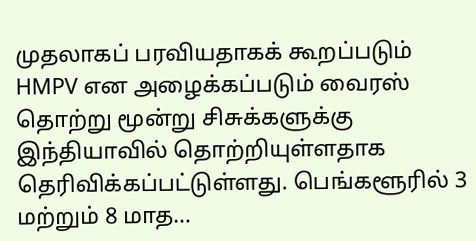முதலாகப் பரவியதாகக் கூறப்படும் HMPV என அழைக்கப்படும் வைரஸ் தொற்று மூன்று சிசுக்களுக்கு இந்தியாவில் தொற்றியுள்ளதாக தெரிவிக்கப்பட்டுள்ளது. பெங்களூரில் 3 மற்றும் 8 மாத…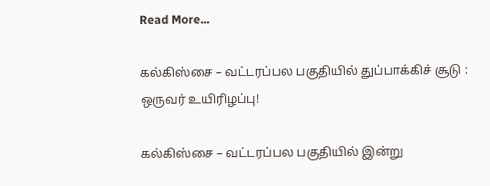Read More...

கல்கிஸ்சை – வட்டரப்பல பகுதியில் துப்பாக்கிச் சூடு : ஒருவர் உயிரிழப்பு!

கல்கிஸ்சை – வட்டரப்பல பகுதியில் இன்று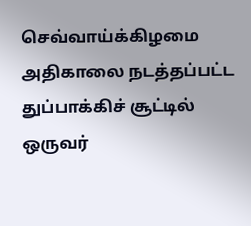செவ்வாய்க்கிழமை அதிகாலை நடத்தப்பட்ட துப்பாக்கிச் சூட்டில் ஒருவர்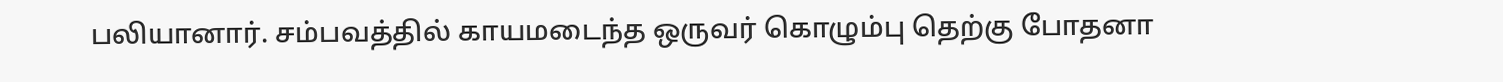பலியானார். சம்பவத்தில் காயமடைந்த ஒருவர் கொழும்பு தெற்கு போதனா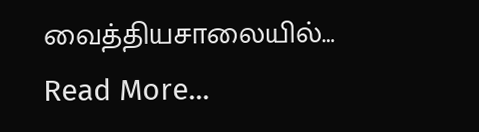வைத்தியசாலையில்…
Read More...